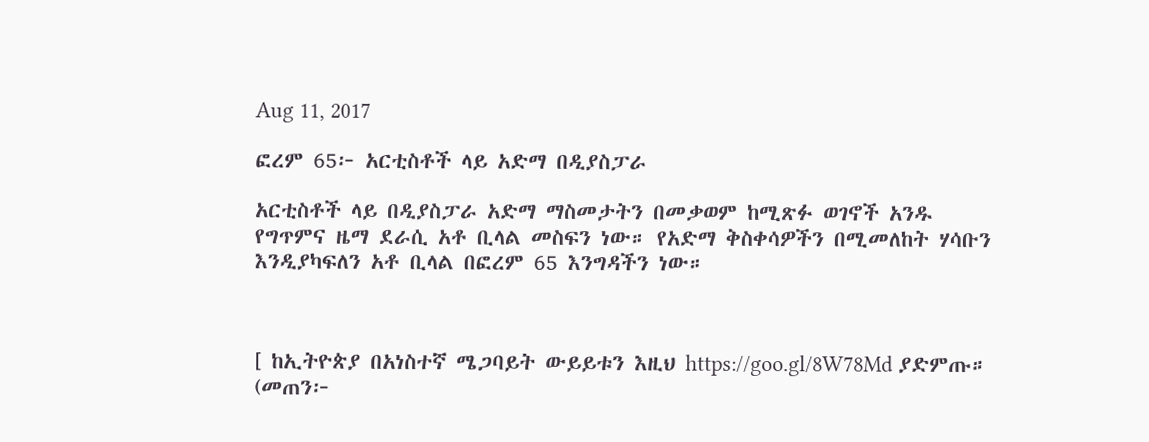Aug 11, 2017

ፎረም 65፦ አርቲስቶች ላይ አድማ በዲያስፓራ

አርቲስቶች ላይ በዲያስፓራ አድማ ማስመታትን በመቃወም ከሚጽፉ ወገኖች አንዱ የግጥምና ዜማ ደራሲ አቶ ቢላል መስፍን ነው። የአድማ ቅስቀሳዎችን በሚመለከት ሃሳቡን እንዲያካፍለን አቶ ቢላል በፎረም 65 እንግዳችን ነው።



[ ከኢትዮጵያ በአነስተኛ ሜጋባይት ውይይቱን እዚህ https://goo.gl/8W78Md ያድምጡ። (መጠን፦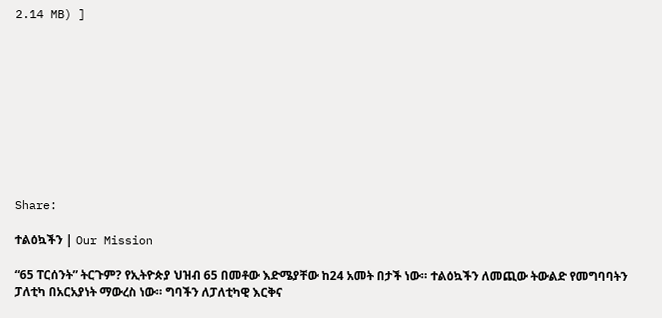2.14 MB) ]










Share:

ተልዕኳችን | Our Mission

“65 ፐርሰንት” ትርጉም? የኢትዮጵያ ህዝብ 65 በመቶው እድሜያቸው ከ24 አመት በታች ነው። ተልዕኳችን ለመጪው ትውልድ የመግባባትን ፓለቲካ በአርአያነት ማውረስ ነው። ግባችን ለፓለቲካዊ እርቅና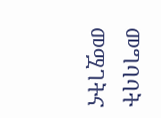መግባባት መሟገትና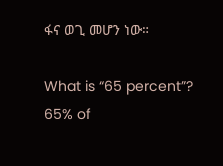ፋና ወጊ መሆን ነው።

What is “65 percent”? 65% of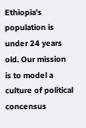Ethiopia’s population is under 24 years old. Our mission is to model a culture of political concensus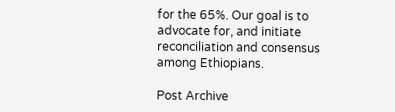for the 65%. Our goal is to advocate for, and initiate reconciliation and consensus among Ethiopians.

Post Archive